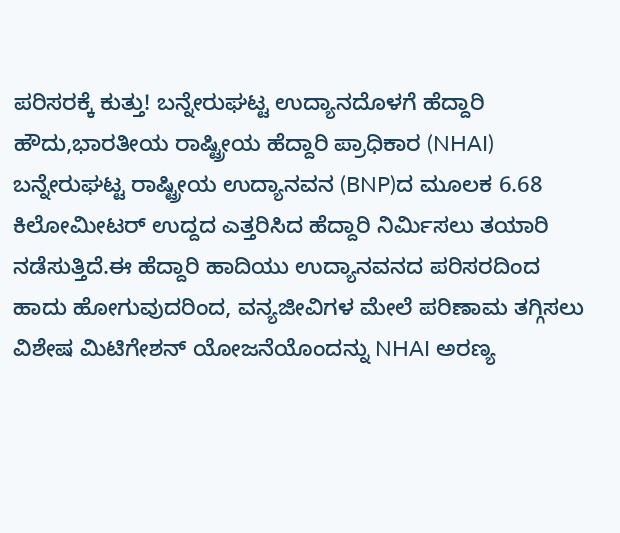ಪರಿಸರಕ್ಕೆ ಕುತ್ತು! ಬನ್ನೇರುಘಟ್ಟ ಉದ್ಯಾನದೊಳಗೆ ಹೆದ್ದಾರಿ ಹೌದು,ಭಾರತೀಯ ರಾಷ್ಟ್ರೀಯ ಹೆದ್ದಾರಿ ಪ್ರಾಧಿಕಾರ (NHAI) ಬನ್ನೇರುಘಟ್ಟ ರಾಷ್ಟ್ರೀಯ ಉದ್ಯಾನವನ (BNP)ದ ಮೂಲಕ 6.68 ಕಿಲೋಮೀಟರ್ ಉದ್ದದ ಎತ್ತರಿಸಿದ ಹೆದ್ದಾರಿ ನಿರ್ಮಿಸಲು ತಯಾರಿ ನಡೆಸುತ್ತಿದೆ.ಈ ಹೆದ್ದಾರಿ ಹಾದಿಯು ಉದ್ಯಾನವನದ ಪರಿಸರದಿಂದ ಹಾದು ಹೋಗುವುದರಿಂದ, ವನ್ಯಜೀವಿಗಳ ಮೇಲೆ ಪರಿಣಾಮ ತಗ್ಗಿಸಲು ವಿಶೇಷ ಮಿಟಿಗೇಶನ್ ಯೋಜನೆಯೊಂದನ್ನು NHAI ಅರಣ್ಯ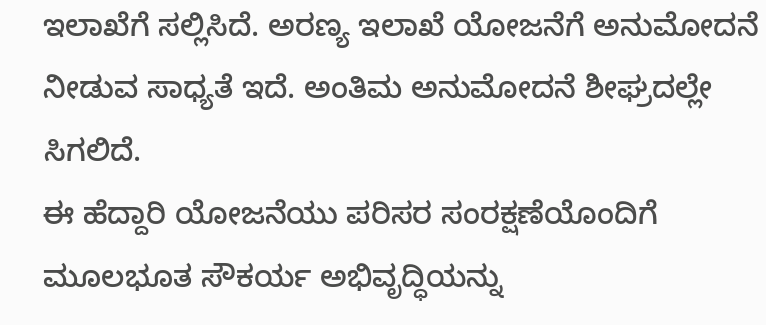ಇಲಾಖೆಗೆ ಸಲ್ಲಿಸಿದೆ. ಅರಣ್ಯ ಇಲಾಖೆ ಯೋಜನೆಗೆ ಅನುಮೋದನೆ ನೀಡುವ ಸಾಧ್ಯತೆ ಇದೆ. ಅಂತಿಮ ಅನುಮೋದನೆ ಶೀಘ್ರದಲ್ಲೇ ಸಿಗಲಿದೆ.
ಈ ಹೆದ್ದಾರಿ ಯೋಜನೆಯು ಪರಿಸರ ಸಂರಕ್ಷಣೆಯೊಂದಿಗೆ ಮೂಲಭೂತ ಸೌಕರ್ಯ ಅಭಿವೃದ್ಧಿಯನ್ನು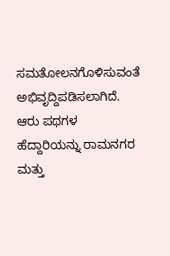ಸಮತೋಲನಗೊಳಿಸುವಂತೆ ಅಭಿವೃದ್ದಿಪಡಿಸಲಾಗಿದೆ. ಆರು ಪಥಗಳ ಹೆದ್ದಾರಿಯನ್ನು ರಾಮನಗರ ಮತ್ತು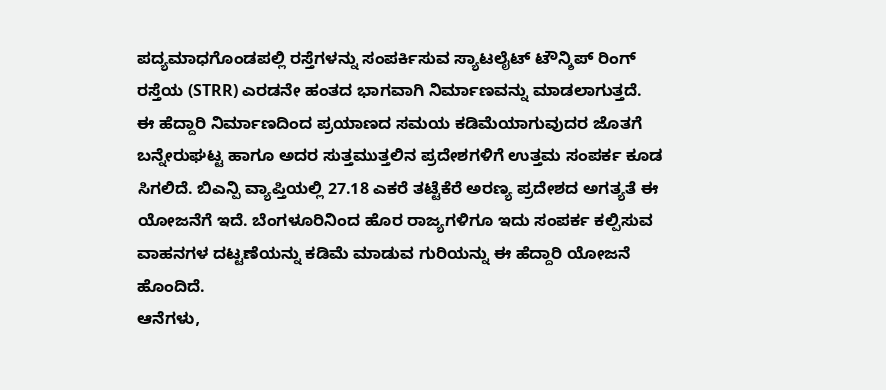ಪದ್ಯಮಾಧಗೊಂಡಪಲ್ಲಿ ರಸ್ತೆಗಳನ್ನು ಸಂಪರ್ಕಿಸುವ ಸ್ಯಾಟಲೈಟ್ ಟೌನ್ಶಿಪ್ ರಿಂಗ್ ರಸ್ತೆಯ (STRR) ಎರಡನೇ ಹಂತದ ಭಾಗವಾಗಿ ನಿರ್ಮಾಣವನ್ನು ಮಾಡಲಾಗುತ್ತದೆ.
ಈ ಹೆದ್ದಾರಿ ನಿರ್ಮಾಣದಿಂದ ಪ್ರಯಾಣದ ಸಮಯ ಕಡಿಮೆಯಾಗುವುದರ ಜೊತಗೆ ಬನ್ನೇರುಘಟ್ಟ ಹಾಗೂ ಅದರ ಸುತ್ತಮುತ್ತಲಿನ ಪ್ರದೇಶಗಳಿಗೆ ಉತ್ತಮ ಸಂಪರ್ಕ ಕೂಡ ಸಿಗಲಿದೆ. ಬಿಎನ್ಪಿ ವ್ಯಾಪ್ತಿಯಲ್ಲಿ 27.18 ಎಕರೆ ತಟ್ಟೆಕೆರೆ ಅರಣ್ಯ ಪ್ರದೇಶದ ಅಗತ್ಯತೆ ಈ ಯೋಜನೆಗೆ ಇದೆ. ಬೆಂಗಳೂರಿನಿಂದ ಹೊರ ರಾಜ್ಯಗಳಿಗೂ ಇದು ಸಂಪರ್ಕ ಕಲ್ಪಿಸುವ ವಾಹನಗಳ ದಟ್ಟಣೆಯನ್ನು ಕಡಿಮೆ ಮಾಡುವ ಗುರಿಯನ್ನು ಈ ಹೆದ್ದಾರಿ ಯೋಜನೆ ಹೊಂದಿದೆ.
ಆನೆಗಳು,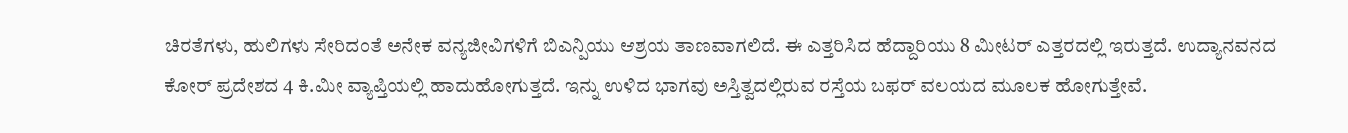ಚಿರತೆಗಳು, ಹುಲಿಗಳು ಸೇರಿದಂತೆ ಅನೇಕ ವನ್ಯಜೀವಿಗಳಿಗೆ ಬಿಎನ್ಪಿಯು ಆಶ್ರಯ ತಾಣವಾಗಲಿದೆ. ಈ ಎತ್ತರಿಸಿದ ಹೆದ್ದಾರಿಯು 8 ಮೀಟರ್ ಎತ್ತರದಲ್ಲಿ ಇರುತ್ತದೆ. ಉದ್ಯಾನವನದ ಕೋರ್ ಪ್ರದೇಶದ 4 ಕಿ.ಮೀ ವ್ಯಾಪ್ತಿಯಲ್ಲಿ ಹಾದುಹೋಗುತ್ತದೆ. ಇನ್ನು ಉಳಿದ ಭಾಗವು ಅಸ್ತಿತ್ವದಲ್ಲಿರುವ ರಸ್ತೆಯ ಬಫರ್ ವಲಯದ ಮೂಲಕ ಹೋಗುತ್ತೇವೆ.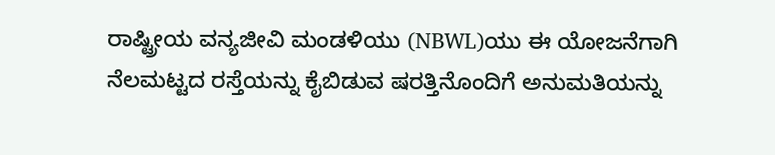ರಾಷ್ಟ್ರೀಯ ವನ್ಯಜೀವಿ ಮಂಡಳಿಯು (NBWL)ಯು ಈ ಯೋಜನೆಗಾಗಿ ನೆಲಮಟ್ಟದ ರಸ್ತೆಯನ್ನು ಕೈಬಿಡುವ ಷರತ್ತಿನೊಂದಿಗೆ ಅನುಮತಿಯನ್ನು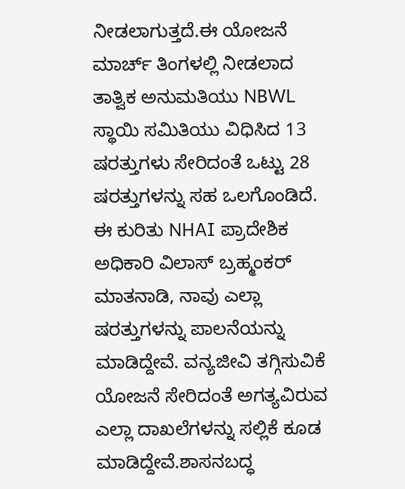ನೀಡಲಾಗುತ್ತದೆ.ಈ ಯೋಜನೆ ಮಾರ್ಚ್ ತಿಂಗಳಲ್ಲಿ ನೀಡಲಾದ ತಾತ್ವಿಕ ಅನುಮತಿಯು NBWL ಸ್ಥಾಯಿ ಸಮಿತಿಯು ವಿಧಿಸಿದ 13 ಷರತ್ತುಗಳು ಸೇರಿದಂತೆ ಒಟ್ಟು 28 ಷರತ್ತುಗಳನ್ನು ಸಹ ಒಲಗೊಂಡಿದೆ.
ಈ ಕುರಿತು NHAI ಪ್ರಾದೇಶಿಕ ಅಧಿಕಾರಿ ವಿಲಾಸ್ ಬ್ರಹ್ಮಂಕರ್ ಮಾತನಾಡಿ, ನಾವು ಎಲ್ಲಾ ಷರತ್ತುಗಳನ್ನು ಪಾಲನೆಯನ್ನು ಮಾಡಿದ್ದೇವೆ. ವನ್ಯಜೀವಿ ತಗ್ಗಿಸುವಿಕೆ ಯೋಜನೆ ಸೇರಿದಂತೆ ಅಗತ್ಯವಿರುವ ಎಲ್ಲಾ ದಾಖಲೆಗಳನ್ನು ಸಲ್ಲಿಕೆ ಕೂಡ ಮಾಡಿದ್ದೇವೆ.ಶಾಸನಬದ್ಧ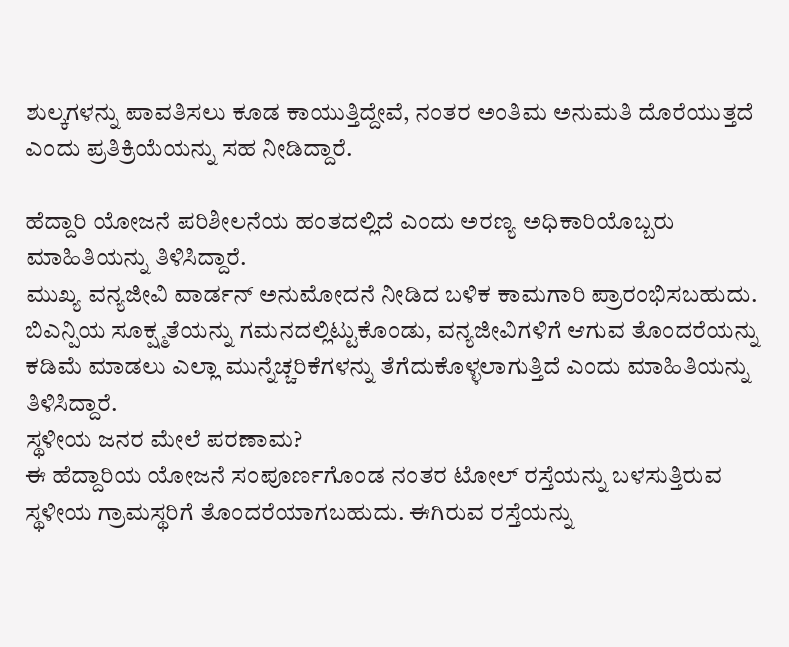ಶುಲ್ಕಗಳನ್ನು ಪಾವತಿಸಲು ಕೂಡ ಕಾಯುತ್ತಿದ್ದೇವೆ, ನಂತರ ಅಂತಿಮ ಅನುಮತಿ ದೊರೆಯುತ್ತದೆ ಎಂದು ಪ್ರತಿಕ್ರಿಯೆಯನ್ನು ಸಹ ನೀಡಿದ್ದಾರೆ.

ಹೆದ್ದಾರಿ ಯೋಜನೆ ಪರಿಶೀಲನೆಯ ಹಂತದಲ್ಲಿದೆ ಎಂದು ಅರಣ್ಯ ಅಧಿಕಾರಿಯೊಬ್ಬರು ಮಾಹಿತಿಯನ್ನು ತಿಳಿಸಿದ್ದಾರೆ.
ಮುಖ್ಯ ವನ್ಯಜೀವಿ ವಾರ್ಡನ್ ಅನುಮೋದನೆ ನೀಡಿದ ಬಳಿಕ ಕಾಮಗಾರಿ ಪ್ರಾರಂಭಿಸಬಹುದು. ಬಿಎನ್ಪಿಯ ಸೂಕ್ಷ್ಮತೆಯನ್ನು ಗಮನದಲ್ಲಿಟ್ಟುಕೊಂಡು, ವನ್ಯಜೀವಿಗಳಿಗೆ ಆಗುವ ತೊಂದರೆಯನ್ನು ಕಡಿಮೆ ಮಾಡಲು ಎಲ್ಲಾ ಮುನ್ನೆಚ್ಚರಿಕೆಗಳನ್ನು ತೆಗೆದುಕೊಳ್ಳಲಾಗುತ್ತಿದೆ ಎಂದು ಮಾಹಿತಿಯನ್ನು ತಿಳಿಸಿದ್ದಾರೆ.
ಸ್ಥಳೀಯ ಜನರ ಮೇಲೆ ಪರಣಾಮ?
ಈ ಹೆದ್ದಾರಿಯ ಯೋಜನೆ ಸಂಪೂರ್ಣಗೊಂಡ ನಂತರ ಟೋಲ್ ರಸ್ತೆಯನ್ನು ಬಳಸುತ್ತಿರುವ ಸ್ಥಳೀಯ ಗ್ರಾಮಸ್ಥರಿಗೆ ತೊಂದರೆಯಾಗಬಹುದು. ಈಗಿರುವ ರಸ್ತೆಯನ್ನು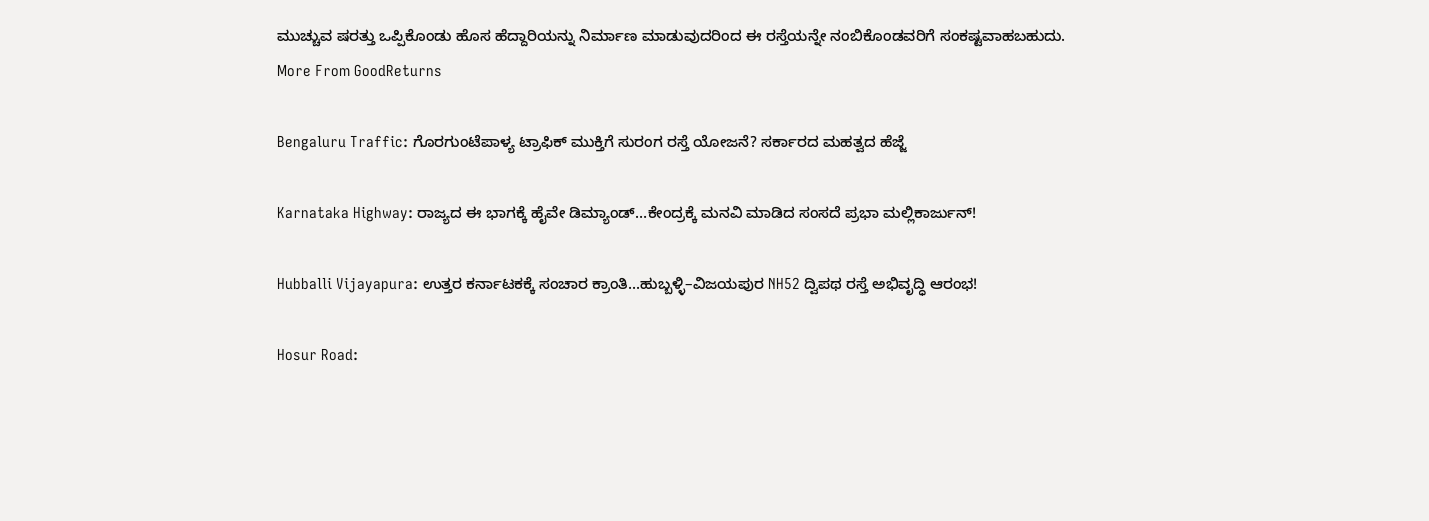ಮುಚ್ಚುವ ಷರತ್ತು ಒಪ್ಪಿಕೊಂಡು ಹೊಸ ಹೆದ್ದಾರಿಯನ್ನು ನಿರ್ಮಾಣ ಮಾಡುವುದರಿಂದ ಈ ರಸ್ತೆಯನ್ನೇ ನಂಬಿಕೊಂಡವರಿಗೆ ಸಂಕಷ್ಟವಾಹಬಹುದು.
More From GoodReturns

Bengaluru Traffic: ಗೊರಗುಂಟೆಪಾಳ್ಯ ಟ್ರಾಫಿಕ್ ಮುಕ್ತಿಗೆ ಸುರಂಗ ರಸ್ತೆ ಯೋಜನೆ? ಸರ್ಕಾರದ ಮಹತ್ವದ ಹೆಜ್ಜೆ

Karnataka Highway: ರಾಜ್ಯದ ಈ ಭಾಗಕ್ಕೆ ಹೈವೇ ಡಿಮ್ಯಾಂಡ್…ಕೇಂದ್ರಕ್ಕೆ ಮನವಿ ಮಾಡಿದ ಸಂಸದೆ ಪ್ರಭಾ ಮಲ್ಲಿಕಾರ್ಜುನ್!

Hubballi Vijayapura: ಉತ್ತರ ಕರ್ನಾಟಕಕ್ಕೆ ಸಂಚಾರ ಕ್ರಾಂತಿ...ಹುಬ್ಬಳ್ಳಿ–ವಿಜಯಪುರ NH52 ದ್ವಿಪಥ ರಸ್ತೆ ಅಭಿವೃದ್ಧಿ ಆರಂಭ!

Hosur Road: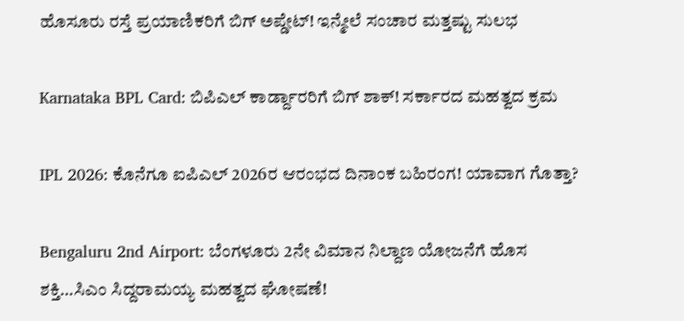ಹೊಸೂರು ರಸ್ತೆ ಪ್ರಯಾಣಿಕರಿಗೆ ಬಿಗ್ ಅಪ್ಡೇಟ್! ಇನ್ಮೇಲೆ ಸಂಚಾರ ಮತ್ತಷ್ಟು ಸುಲಭ

Karnataka BPL Card: ಬಿಪಿಎಲ್ ಕಾರ್ಡ್ದಾರರಿಗೆ ಬಿಗ್ ಶಾಕ್! ಸರ್ಕಾರದ ಮಹತ್ವದ ಕ್ರಮ

IPL 2026: ಕೊನೆಗೂ ಐಪಿಎಲ್ 2026ರ ಆರಂಭದ ದಿನಾಂಕ ಬಹಿರಂಗ! ಯಾವಾಗ ಗೊತ್ತಾ?

Bengaluru 2nd Airport: ಬೆಂಗಳೂರು 2ನೇ ವಿಮಾನ ನಿಲ್ದಾಣ ಯೋಜನೆಗೆ ಹೊಸ ಶಕ್ತಿ…ಸಿಎಂ ಸಿದ್ದರಾಮಯ್ಯ ಮಹತ್ವದ ಘೋಷಣೆ!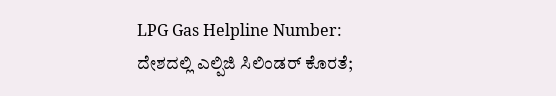LPG Gas Helpline Number: ದೇಶದಲ್ಲಿ ಎಲ್ಪಿಜಿ ಸಿಲಿಂಡರ್ ಕೊರತೆ;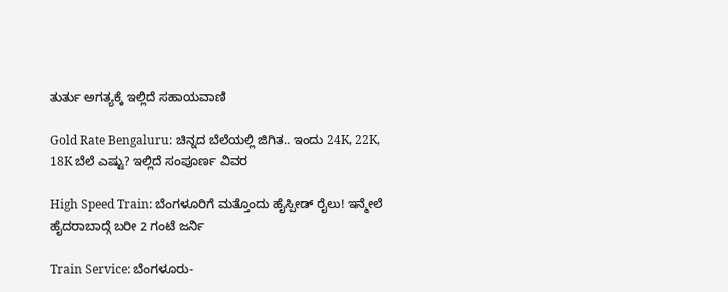ತುರ್ತು ಅಗತ್ಯಕ್ಕೆ ಇಲ್ಲಿದೆ ಸಹಾಯವಾಣಿ

Gold Rate Bengaluru: ಚಿನ್ನದ ಬೆಲೆಯಲ್ಲಿ ಜಿಗಿತ.. ಇಂದು 24K, 22K, 18K ಬೆಲೆ ಎಷ್ಟು? ಇಲ್ಲಿದೆ ಸಂಪೂರ್ಣ ವಿವರ

High Speed Train: ಬೆಂಗಳೂರಿಗೆ ಮತ್ತೊಂದು ಹೈಸ್ಪೀಡ್ ರೈಲು! ಇನ್ಮೇಲೆ ಹೈದರಾಬಾದ್ಗೆ ಬರೀ 2 ಗಂಟೆ ಜರ್ನಿ

Train Service: ಬೆಂಗಳೂರು-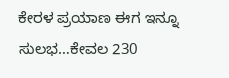ಕೇರಳ ಪ್ರಯಾಣ ಈಗ ಇನ್ನೂ ಸುಲಭ…ಕೇವಲ 230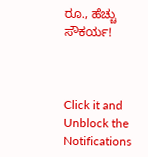ರೂ., ಹೆಚ್ಚು ಸೌಕರ್ಯ!



Click it and Unblock the Notifications